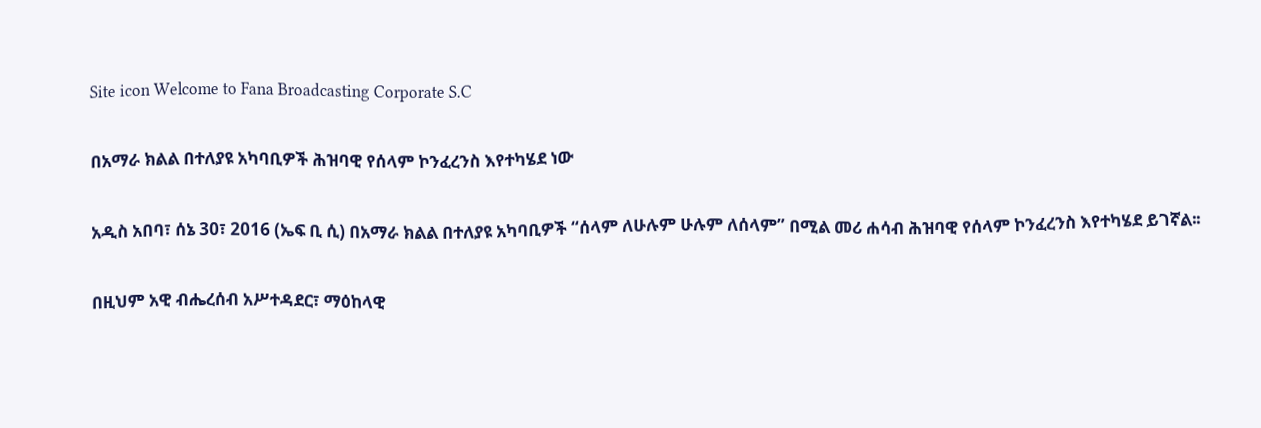Site icon Welcome to Fana Broadcasting Corporate S.C

በአማራ ክልል በተለያዩ አካባቢዎች ሕዝባዊ የሰላም ኮንፈረንስ እየተካሄደ ነው

አዲስ አበባ፣ ሰኔ 30፣ 2016 (ኤፍ ቢ ሲ) በአማራ ክልል በተለያዩ አካባቢዎች “ሰላም ለሁሉም ሁሉም ለሰላም” በሚል መሪ ሐሳብ ሕዝባዊ የሰላም ኮንፈረንስ እየተካሄደ ይገኛል፡፡

በዚህም አዊ ብሔረሰብ አሥተዳደር፣ ማዕከላዊ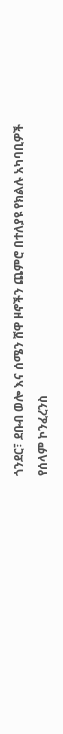ጎንደር፣ ደቡብ ወሎ እና ሰሜን ሸዋ ዞኖችን ጨምሮ በተለያዩ የክልሉ አካባቢዎች የሰላም ኮንፈረንስ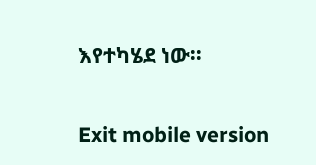እየተካሄደ ነው፡፡

Exit mobile version